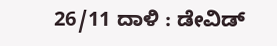26/11 ದಾಳಿ : ಡೇವಿಡ್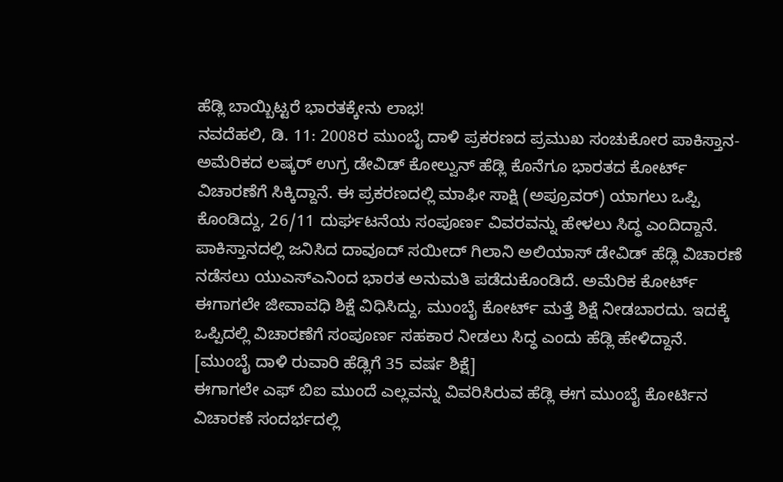ಹೆಡ್ಲಿ ಬಾಯ್ಬಿಟ್ಟರೆ ಭಾರತಕ್ಕೇನು ಲಾಭ!
ನವದೆಹಲಿ, ಡಿ. 11: 2008ರ ಮುಂಬೈ ದಾಳಿ ಪ್ರಕರಣದ ಪ್ರಮುಖ ಸಂಚುಕೋರ ಪಾಕಿಸ್ತಾನ-ಅಮೆರಿಕದ ಲಷ್ಕರ್ ಉಗ್ರ ಡೇವಿಡ್ ಕೋಲ್ವುನ್ ಹೆಡ್ಲಿ ಕೊನೆಗೂ ಭಾರತದ ಕೋರ್ಟ್ ವಿಚಾರಣೆಗೆ ಸಿಕ್ಕಿದ್ದಾನೆ. ಈ ಪ್ರಕರಣದಲ್ಲಿ ಮಾಫೀ ಸಾಕ್ಷಿ (ಅಪ್ರೂವರ್) ಯಾಗಲು ಒಪ್ಪಿ ಕೊಂಡಿದ್ದು, 26/11 ದುರ್ಘಟನೆಯ ಸಂಪೂರ್ಣ ವಿವರವನ್ನು ಹೇಳಲು ಸಿದ್ಧ ಎಂದಿದ್ದಾನೆ.
ಪಾಕಿಸ್ತಾನದಲ್ಲಿ ಜನಿಸಿದ ದಾವೂದ್ ಸಯೀದ್ ಗಿಲಾನಿ ಅಲಿಯಾಸ್ ಡೇವಿಡ್ ಹೆಡ್ಲಿ ವಿಚಾರಣೆ ನಡೆಸಲು ಯುಎಸ್ಎನಿಂದ ಭಾರತ ಅನುಮತಿ ಪಡೆದುಕೊಂಡಿದೆ. ಅಮೆರಿಕ ಕೋರ್ಟ್ ಈಗಾಗಲೇ ಜೀವಾವಧಿ ಶಿಕ್ಷೆ ವಿಧಿಸಿದ್ದು, ಮುಂಬೈ ಕೋರ್ಟ್ ಮತ್ತೆ ಶಿಕ್ಷೆ ನೀಡಬಾರದು. ಇದಕ್ಕೆ ಒಪ್ಪಿದಲ್ಲಿ ವಿಚಾರಣೆಗೆ ಸಂಪೂರ್ಣ ಸಹಕಾರ ನೀಡಲು ಸಿದ್ಧ ಎಂದು ಹೆಡ್ಲಿ ಹೇಳಿದ್ದಾನೆ. [ಮುಂಬೈ ದಾಳಿ ರುವಾರಿ ಹೆಡ್ಲಿಗೆ 35 ವರ್ಷ ಶಿಕ್ಷೆ]
ಈಗಾಗಲೇ ಎಫ್ ಬಿಐ ಮುಂದೆ ಎಲ್ಲವನ್ನು ವಿವರಿಸಿರುವ ಹೆಡ್ಲಿ ಈಗ ಮುಂಬೈ ಕೋರ್ಟಿನ ವಿಚಾರಣೆ ಸಂದರ್ಭದಲ್ಲಿ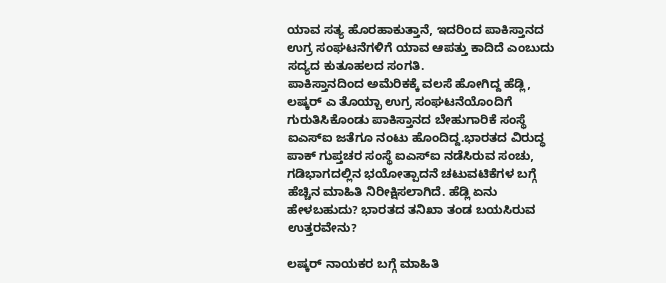ಯಾವ ಸತ್ಯ ಹೊರಹಾಕುತ್ತಾನೆ, ಇದರಿಂದ ಪಾಕಿಸ್ತಾನದ ಉಗ್ರ ಸಂಘಟನೆಗಳಿಗೆ ಯಾವ ಆಪತ್ತು ಕಾದಿದೆ ಎಂಬುದು ಸದ್ಯದ ಕುತೂಹಲದ ಸಂಗತಿ.
ಪಾಕಿಸ್ತಾನದಿಂದ ಅಮೆರಿಕಕ್ಕೆ ವಲಸೆ ಹೋಗಿದ್ದ ಹೆಡ್ಲಿ, ಲಷ್ಕರ್ ಎ ತೊಯ್ಬಾ ಉಗ್ರ ಸಂಘಟನೆಯೊಂದಿಗೆ ಗುರುತಿಸಿಕೊಂಡು ಪಾಕಿಸ್ತಾನದ ಬೇಹುಗಾರಿಕೆ ಸಂಸ್ಥೆ ಐಎಸ್ಐ ಜತೆಗೂ ನಂಟು ಹೊಂದಿದ್ದ.ಭಾರತದ ವಿರುದ್ಧ ಪಾಕ್ ಗುಪ್ತಚರ ಸಂಸ್ಥೆ ಐಎಸ್ಐ ನಡೆಸಿರುವ ಸಂಚು, ಗಡಿಭಾಗದಲ್ಲಿನ ಭಯೋತ್ಪಾದನೆ ಚಟುವಟಿಕೆಗಳ ಬಗ್ಗೆ ಹೆಚ್ಚಿನ ಮಾಹಿತಿ ನಿರೀಕ್ಷಿಸಲಾಗಿದೆ. ಹೆಡ್ಲಿ ಏನು ಹೇಳಬಹುದು? ಭಾರತದ ತನಿಖಾ ತಂಡ ಬಯಸಿರುವ ಉತ್ತರವೇನು?

ಲಷ್ಕರ್ ನಾಯಕರ ಬಗ್ಗೆ ಮಾಹಿತಿ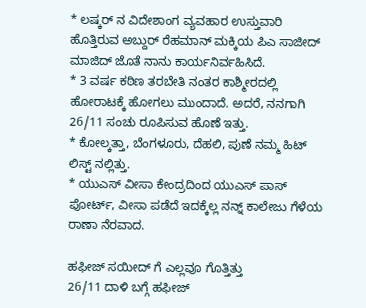* ಲಷ್ಕರ್ ನ ವಿದೇಶಾಂಗ ವ್ಯವಹಾರ ಉಸ್ತುವಾರಿ ಹೊತ್ತಿರುವ ಅಬ್ದುರ್ ರೆಹಮಾನ್ ಮಕ್ಕಿಯ ಪಿಎ ಸಾಜೀದ್ ಮಾಜಿದ್ ಜೊತೆ ನಾನು ಕಾರ್ಯನಿರ್ವಹಿಸಿದೆ.
* 3 ವರ್ಷ ಕಠಿಣ ತರಬೇತಿ ನಂತರ ಕಾಶ್ಮೀರದಲ್ಲಿ ಹೋರಾಟಕ್ಕೆ ಹೋಗಲು ಮುಂದಾದೆ. ಅದರೆ, ನನಗಾಗಿ 26/11 ಸಂಚು ರೂಪಿಸುವ ಹೊಣೆ ಇತ್ತು.
* ಕೋಲ್ಕತ್ತಾ, ಬೆಂಗಳೂರು, ದೆಹಲಿ, ಪುಣೆ ನಮ್ಮ ಹಿಟ್ ಲಿಸ್ಟ್ ನಲ್ಲಿತ್ತು.
* ಯುಎಸ್ ವೀಸಾ ಕೇಂದ್ರದಿಂದ ಯುಎಸ್ ಪಾಸ್ ಪೋರ್ಟ್, ವೀಸಾ ಪಡೆದೆ ಇದಕ್ಕೆಲ್ಲ ನನ್ನ್ ಕಾಲೇಜು ಗೆಳೆಯ ರಾಣಾ ನೆರವಾದ.

ಹಫೀಜ್ ಸಯೀದ್ ಗೆ ಎಲ್ಲವೂ ಗೊತ್ತಿತ್ತು
26/11 ದಾಳಿ ಬಗ್ಗೆ ಹಫೀಜ್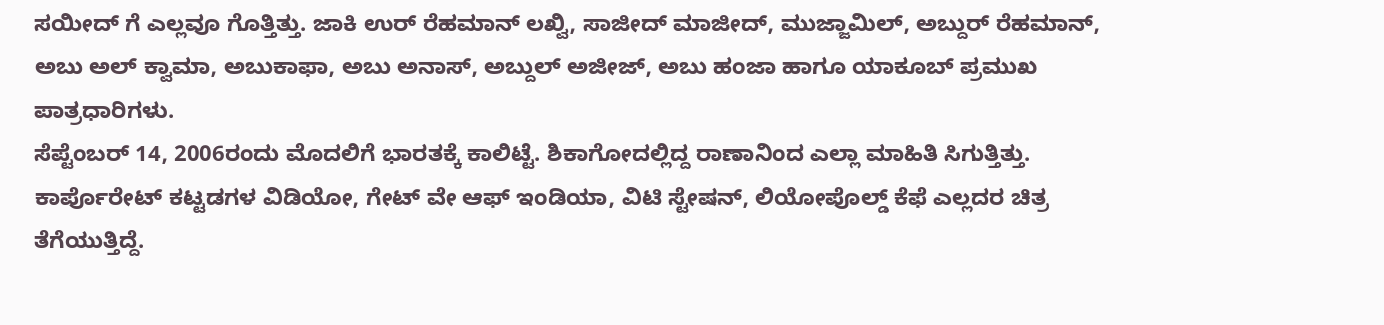ಸಯೀದ್ ಗೆ ಎಲ್ಲವೂ ಗೊತ್ತಿತ್ತು. ಜಾಕಿ ಉರ್ ರೆಹಮಾನ್ ಲಖ್ವಿ, ಸಾಜೀದ್ ಮಾಜೀದ್, ಮುಜ್ಜಾಮಿಲ್, ಅಬ್ದುರ್ ರೆಹಮಾನ್, ಅಬು ಅಲ್ ಕ್ವಾಮಾ, ಅಬುಕಾಫಾ, ಅಬು ಅನಾಸ್, ಅಬ್ದುಲ್ ಅಜೀಜ್, ಅಬು ಹಂಜಾ ಹಾಗೂ ಯಾಕೂಬ್ ಪ್ರಮುಖ ಪಾತ್ರಧಾರಿಗಳು.
ಸೆಪ್ಟೆಂಬರ್ 14, 2006ರಂದು ಮೊದಲಿಗೆ ಭಾರತಕ್ಕೆ ಕಾಲಿಟ್ಟೆ. ಶಿಕಾಗೋದಲ್ಲಿದ್ದ ರಾಣಾನಿಂದ ಎಲ್ಲಾ ಮಾಹಿತಿ ಸಿಗುತ್ತಿತ್ತು. ಕಾರ್ಪೊರೇಟ್ ಕಟ್ಟಡಗಳ ವಿಡಿಯೋ, ಗೇಟ್ ವೇ ಆಫ್ ಇಂಡಿಯಾ, ವಿಟಿ ಸ್ಟೇಷನ್, ಲಿಯೋಪೊಲ್ಡ್ ಕೆಫೆ ಎಲ್ಲದರ ಚಿತ್ರ ತೆಗೆಯುತ್ತಿದ್ದೆ.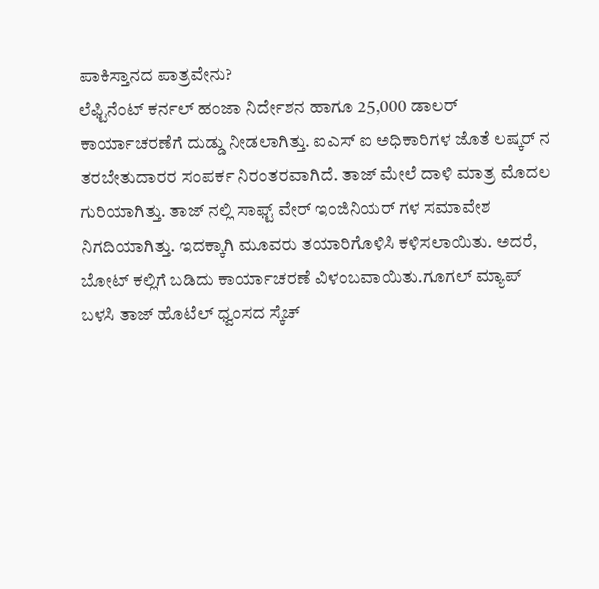ಪಾಕಿಸ್ತಾನದ ಪಾತ್ರವೇನು?
ಲೆಫ್ಟಿನೆಂಟ್ ಕರ್ನಲ್ ಹಂಜಾ ನಿರ್ದೇಶನ ಹಾಗೂ 25,000 ಡಾಲರ್ ಕಾರ್ಯಾಚರಣೆಗೆ ದುಡ್ಡು ನೀಡಲಾಗಿತ್ತು. ಐಎಸ್ ಐ ಅಧಿಕಾರಿಗಳ ಜೊತೆ ಲಷ್ಕರ್ ನ ತರಬೇತುದಾರರ ಸಂಪರ್ಕ ನಿರಂತರವಾಗಿದೆ. ತಾಜ್ ಮೇಲೆ ದಾಳಿ ಮಾತ್ರ ಮೊದಲ ಗುರಿಯಾಗಿತ್ತು. ತಾಜ್ ನಲ್ಲಿ ಸಾಫ್ಟ್ ವೇರ್ ಇಂಜಿನಿಯರ್ ಗಳ ಸಮಾವೇಶ ನಿಗದಿಯಾಗಿತ್ತು. ಇದಕ್ಕಾಗಿ ಮೂವರು ತಯಾರಿಗೊಳಿಸಿ ಕಳಿಸಲಾಯಿತು. ಅದರೆ, ಬೋಟ್ ಕಲ್ಲಿಗೆ ಬಡಿದು ಕಾರ್ಯಾಚರಣೆ ವಿಳಂಬವಾಯಿತು.ಗೂಗಲ್ ಮ್ಯಾಪ್ ಬಳಸಿ ತಾಜ್ ಹೊಟೆಲ್ ಧ್ವಂಸದ ಸ್ಕೆಚ್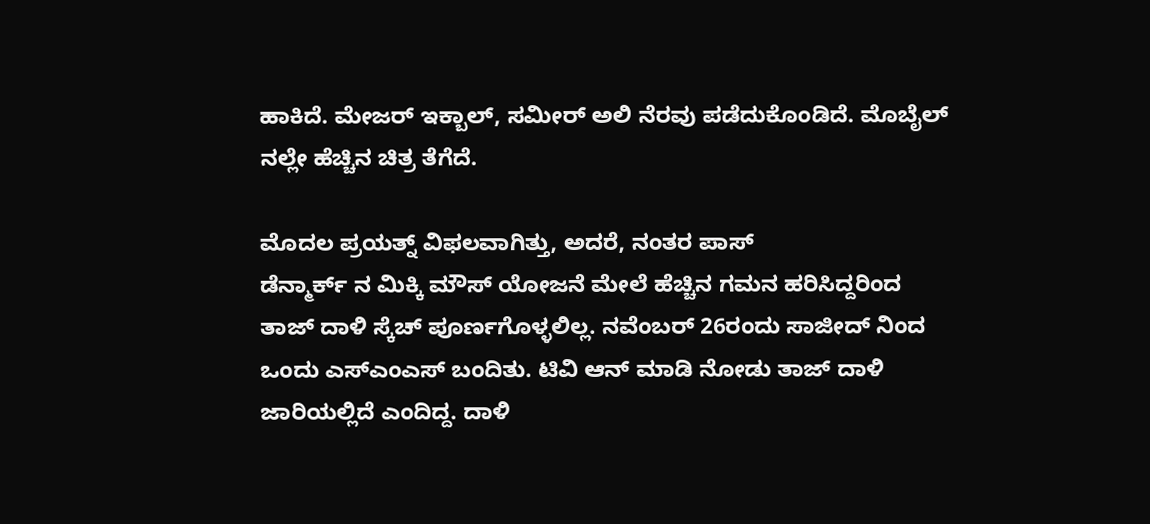ಹಾಕಿದೆ. ಮೇಜರ್ ಇಕ್ಬಾಲ್, ಸಮೀರ್ ಅಲಿ ನೆರವು ಪಡೆದುಕೊಂಡಿದೆ. ಮೊಬೈಲ್ ನಲ್ಲೇ ಹೆಚ್ಚಿನ ಚಿತ್ರ ತೆಗೆದೆ.

ಮೊದಲ ಪ್ರಯತ್ನ್ ವಿಫಲವಾಗಿತ್ತು, ಅದರೆ, ನಂತರ ಪಾಸ್
ಡೆನ್ಮಾರ್ಕ್ ನ ಮಿಕ್ಕಿ ಮೌಸ್ ಯೋಜನೆ ಮೇಲೆ ಹೆಚ್ಚಿನ ಗಮನ ಹರಿಸಿದ್ದರಿಂದ ತಾಜ್ ದಾಳಿ ಸ್ಕೆಚ್ ಪೂರ್ಣಗೊಳ್ಳಲಿಲ್ಲ. ನವೆಂಬರ್ 26ರಂದು ಸಾಜೀದ್ ನಿಂದ ಒಂದು ಎಸ್ಎಂಎಸ್ ಬಂದಿತು. ಟಿವಿ ಆನ್ ಮಾಡಿ ನೋಡು ತಾಜ್ ದಾಳಿ ಜಾರಿಯಲ್ಲಿದೆ ಎಂದಿದ್ದ. ದಾಳಿ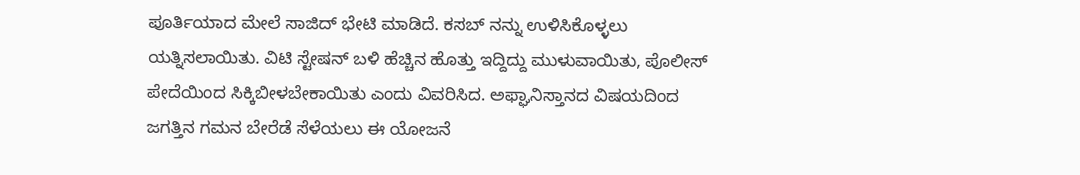ಪೂರ್ತಿಯಾದ ಮೇಲೆ ಸಾಜಿದ್ ಭೇಟಿ ಮಾಡಿದೆ. ಕಸಬ್ ನನ್ನು ಉಳಿಸಿಕೊಳ್ಳಲು ಯತ್ನಿಸಲಾಯಿತು. ವಿಟಿ ಸ್ಟೇಷನ್ ಬಳಿ ಹೆಚ್ಚಿನ ಹೊತ್ತು ಇದ್ದಿದ್ದು ಮುಳುವಾಯಿತು, ಪೊಲೀಸ್ ಪೇದೆಯಿಂದ ಸಿಕ್ಕಿಬೀಳಬೇಕಾಯಿತು ಎಂದು ವಿವರಿಸಿದ. ಅಫ್ಘಾನಿಸ್ತಾನದ ವಿಷಯದಿಂದ ಜಗತ್ತಿನ ಗಮನ ಬೇರೆಡೆ ಸೆಳೆಯಲು ಈ ಯೋಜನೆ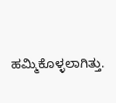ಹಮ್ಮಿಕೊಳ್ಳಲಾಗಿತ್ತು.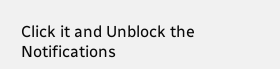Click it and Unblock the Notifications